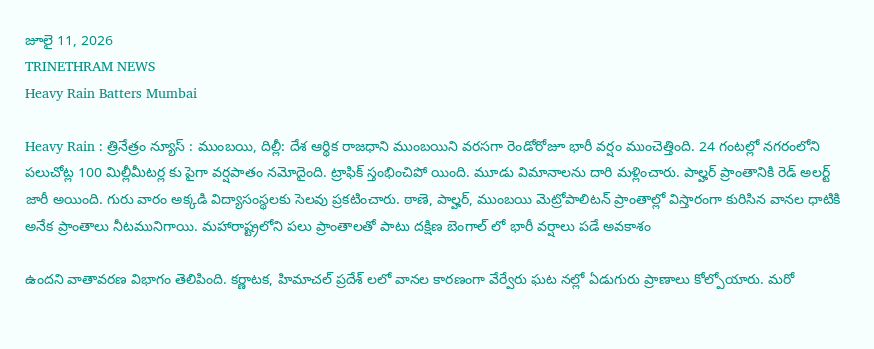జూలై 11, 2026
TRINETHRAM NEWS
Heavy Rain Batters Mumbai

Heavy Rain : త్రినేత్రం న్యూస్ : ముంబయి, దిల్లీ: దేశ ఆర్థిక రాజధాని ముంబయిని వరసగా రెండోరోజూ భారీ వర్షం ముంచెత్తింది. 24 గంటల్లో నగరంలోని పలుచోట్ల 100 మిల్లీమీటర్ల కు పైగా వర్షపాతం నమోదైంది. ట్రాఫిక్ స్తంభించిపో యింది. మూడు విమానాలను దారి మళ్లించారు. పాల్హర్ ప్రాంతానికి రెడ్ అలర్ట్ జారీ అయింది. గురు వారం అక్కడి విద్యాసంస్థలకు సెలవు ప్రకటించారు. ఠాణె, పాల్హర్, ముంబయి మెట్రోపాలిటన్ ప్రాంతాల్లో విస్తారంగా కురిసిన వానల ధాటికి అనేక ప్రాంతాలు నీటమునిగాయి. మహారాష్ట్రలోని పలు ప్రాంతాలతో పాటు దక్షిణ బెంగాల్ లో భారీ వర్షాలు పడే అవకాశం

ఉందని వాతావరణ విభాగం తెలిపింది. కర్ణాటక, హిమాచల్ ప్రదేశ్ లలో వానల కారణంగా వేర్వేరు ఘట నల్లో ఏడుగురు ప్రాణాలు కోల్పోయారు. మరో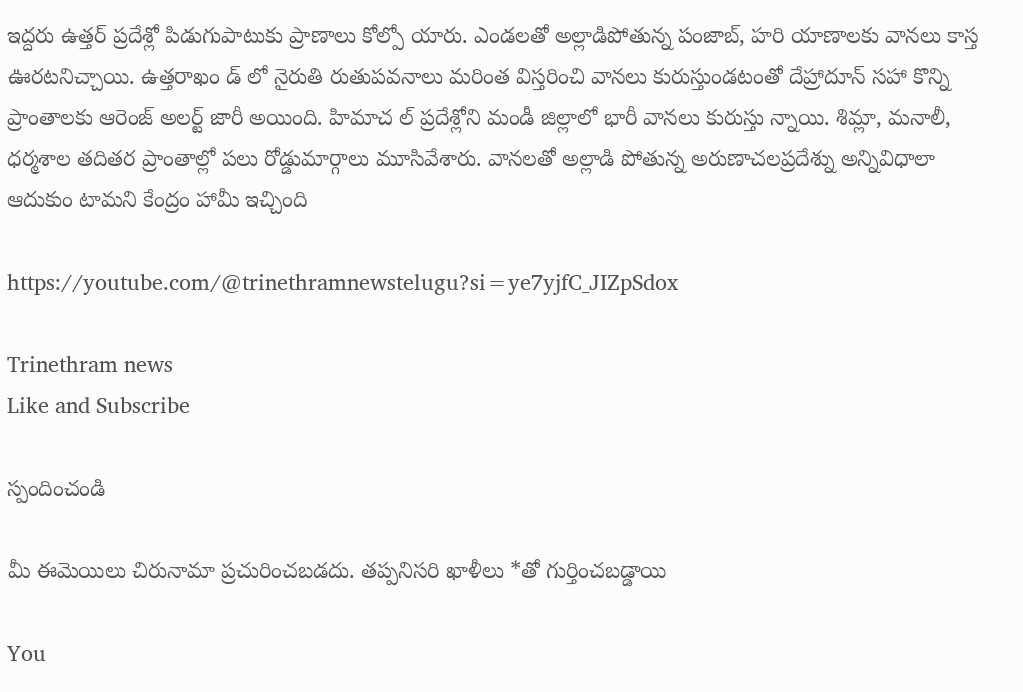ఇద్దరు ఉత్తర్ ప్రదేశ్లో పిడుగుపాటుకు ప్రాణాలు కోల్పో యారు. ఎండలతో అల్లాడిపోతున్న పంజాబ్, హరి యాణాలకు వానలు కాస్త ఊరటనిచ్చాయి. ఉత్తరాఖం డ్ లో నైరుతి రుతుపవనాలు మరింత విస్తరించి వానలు కురుస్తుండటంతో దేహ్రాదూన్ సహా కొన్ని ప్రాంతాలకు ఆరెంజ్ అలర్ట్ జారీ అయింది. హిమాచ ల్ ప్రదేశ్లోని మండీ జిల్లాలో భారీ వానలు కురుస్తు న్నాయి. శిమ్లా, మనాలీ, ధర్మశాల తదితర ప్రాంతాల్లో పలు రోడ్డుమార్గాలు మూసివేశారు. వానలతో అల్లాడి పోతున్న అరుణాచలప్రదేశ్ను అన్నివిధాలా ఆదుకుం టామని కేంద్రం హామీ ఇచ్చింది

https://youtube.com/@trinethramnewstelugu?si=ye7yjfC_JIZpSdox

Trinethram news
Like and Subscribe

స్పందించండి

మీ ఈమెయిలు చిరునామా ప్రచురించబడదు. తప్పనిసరి ఖాళీలు *తో గుర్తించబడ్డాయి

You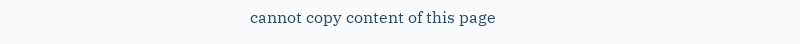cannot copy content of this page